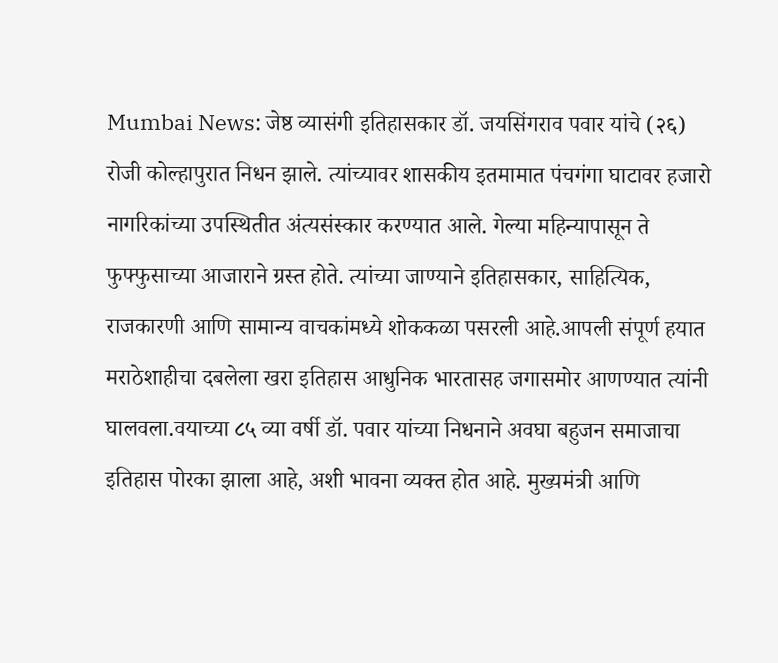Mumbai News: जेष्ठ व्यासंगी इतिहासकार डॉ. जयसिंगराव पवार यांचे (२६) रोजी कोल्हापुरात निधन झाले. त्यांच्यावर शासकीय इतमामात पंचगंगा घाटावर हजारो नागरिकांच्या उपस्थितीत अंत्यसंस्कार करण्यात आले. गेल्या महिन्यापासून ते फुफ्फुसाच्या आजाराने ग्रस्त होते. त्यांच्या जाण्याने इतिहासकार, साहित्यिक, राजकारणी आणि सामान्य वाचकांमध्ये शोककळा पसरली आहे.आपली संपूर्ण हयात मराठेशाहीचा दबलेला खरा इतिहास आधुनिक भारतासह जगासमोर आणण्यात त्यांनी घालवला.वयाच्या ८५ व्या वर्षी डॉ. पवार यांच्या निधनाने अवघा बहुजन समाजाचा इतिहास पोरका झाला आहे, अशी भावना व्यक्त होत आहे. मुख्यमंत्री आणि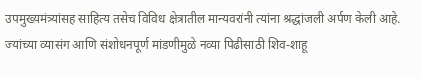उपमुख्यमंत्र्यांसह साहित्य तसेच विविध क्षेत्रातील मान्यवरांनी त्यांना श्रद्धांजली अर्पण केली आहे. ज्यांच्या व्यासंग आणि संशोधनपूर्ण मांडणीमुळे नव्या पिढीसाठी शिव-शाहू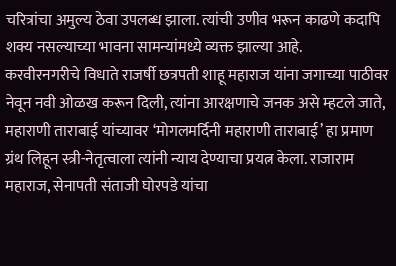चरित्रांचा अमुल्य ठेवा उपलब्ध झाला. त्यांची उणीव भरून काढणे कदापि शक्य नसल्याच्या भावना सामन्यांमध्ये व्यक्त झाल्या आहे.
करवीरनगरीचे विधाते राजर्षी छत्रपती शाहू महाराज यांना जगाच्या पाठीवर नेवून नवी ओळख करून दिली, त्यांना आरक्षणाचे जनक असे म्हटले जाते, महाराणी ताराबाई यांच्यावर ‘मोगलमर्दिनी महाराणी ताराबाई’ हा प्रमाण ग्रंथ लिहून स्त्री-नेतृत्वाला त्यांनी न्याय देण्याचा प्रयत्न केला. राजाराम महाराज, सेनापती संताजी घोरपडे यांचा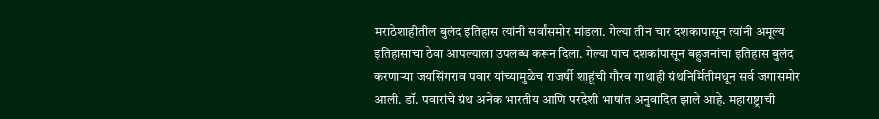मराठेशाहीतील बुलंद इतिहास त्यांनी सर्वांसमोर मांडला. गेल्या तीन चार दशकापासून त्यांनी अमूल्य इतिहासाचा ठेवा आपल्याला उपलब्ध करून दिला. गेल्या पाच दशकांपासून बहुजनांचा इतिहास बुलंद करणाऱ्या जयसिंगराव पवार यांच्यामुळेच राजर्षी शाहूंची गौरव गाथाही ग्रंथनिर्मितीमधून सर्व जगासमोर आली. डॉ. पवारांचे ग्रंथ अनेक भारतीय आणि परदेशी भाषांत अनुवादित झाले आहे. महाराष्ट्राची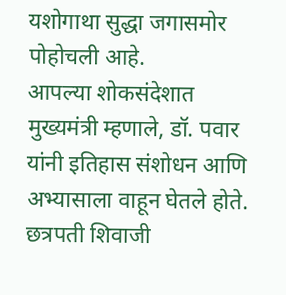यशोगाथा सुद्धा जगासमोर पोहोचली आहे.
आपल्या शोकसंदेशात मुख्यमंत्री म्हणाले, डॉ. पवार यांनी इतिहास संशोधन आणि अभ्यासाला वाहून घेतले होते. छत्रपती शिवाजी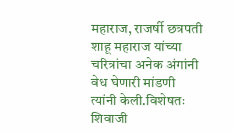महाराज, राजर्षी छत्रपती शाहू महाराज यांच्या चरित्रांचा अनेक अंगांनी वेध घेणारी मांडणी त्यांनी केली.विशेषतः शिवाजी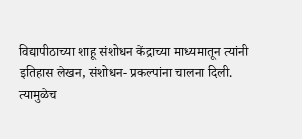विद्यापीठाच्या शाहू संशोधन केंद्राच्या माध्यमातून त्यांनी इतिहास लेखन, संशोधन- प्रकल्पांना चालना दिली. त्यामुळेच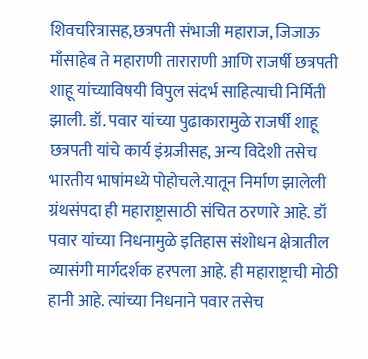शिवचरित्रासह,छत्रपती संभाजी महाराज, जिजाऊ माँसाहेब ते महाराणी ताराराणी आणि राजर्षी छत्रपती शाहू यांच्याविषयी विपुल संदर्भ साहित्याची निर्मिती झाली. डॉ. पवार यांच्या पुढाकारामुळे राजर्षी शाहू छत्रपती यांचे कार्य इंग्रजीसह, अन्य विदेशी तसेच भारतीय भाषांमध्ये पोहोचले.यातून निर्माण झालेली ग्रंथसंपदा ही महाराष्ट्रासाठी संचित ठरणारे आहे. डॉ पवार यांच्या निधनामुळे इतिहास संशोधन क्षेत्रातील व्यासंगी मार्गदर्शक हरपला आहे. ही महाराष्ट्राची मोठी हानी आहे. त्यांच्या निधनाने पवार तसेच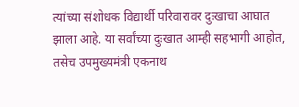त्यांच्या संशोधक विद्यार्थी परिवारावर दुःखाचा आघात झाला आहे. या सर्वांच्या दुःखात आम्ही सहभागी आहोत, तसेच उपमुख्यमंत्री एकनाथ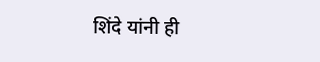शिंदे यांनी ही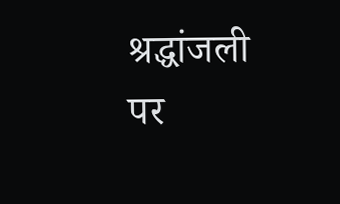श्रद्धांजली पर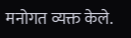मनोगत व्यक्त केले.